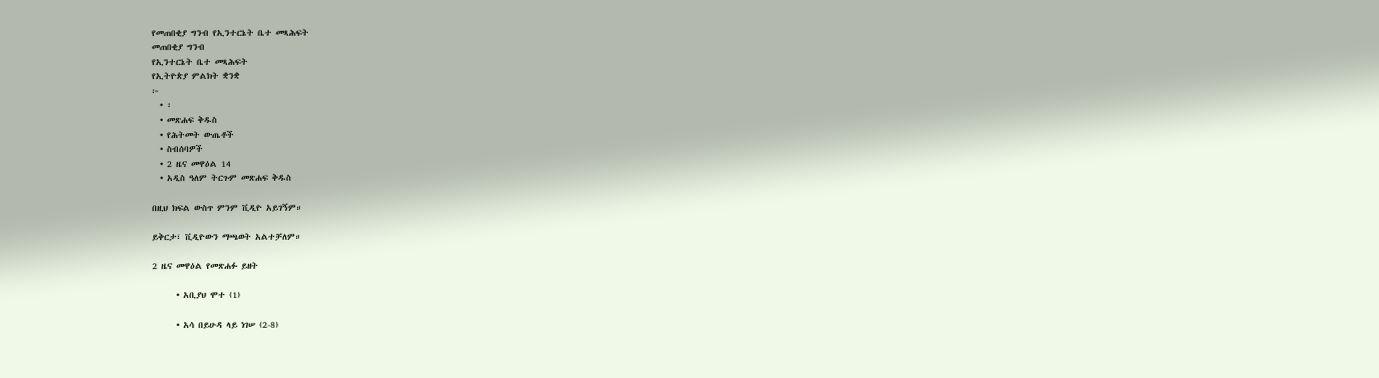የመጠበቂያ ግንብ የኢንተርኔት ቤተ መጻሕፍት
መጠበቂያ ግንብ
የኢንተርኔት ቤተ መጻሕፍት
የኢትዮጵያ ምልክት ቋንቋ
፦
  • ፡
  • መጽሐፍ ቅዱስ
  • የሕትመት ውጤቶች
  • ስብሰባዎች
  • 2 ዜና መዋዕል 14
  • አዲስ ዓለም ትርጉም መጽሐፍ ቅዱስ

በዚህ ክፍል ውስጥ ምንም ቪዲዮ አይገኝም።

ይቅርታ፣ ቪዲዮውን ማጫወት አልተቻለም።

2 ዜና መዋዕል የመጽሐፉ ይዘት

      • አቢያህ ሞተ (1)

      • አሳ በይሁዳ ላይ ነገሠ (2-8)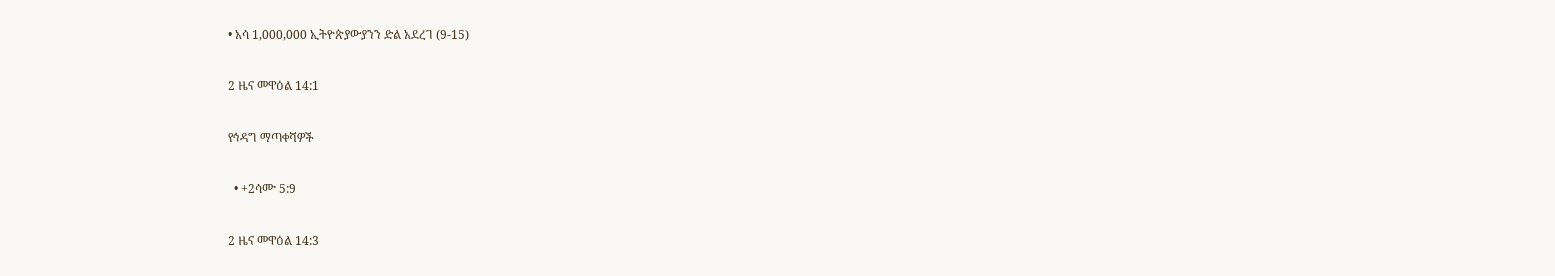• አሳ 1,000,000 ኢትዮጵያውያንን ድል አደረገ (9-15)

2 ዜና መዋዕል 14:1

የኅዳግ ማጣቀሻዎች

  • +2ሳሙ 5:9

2 ዜና መዋዕል 14:3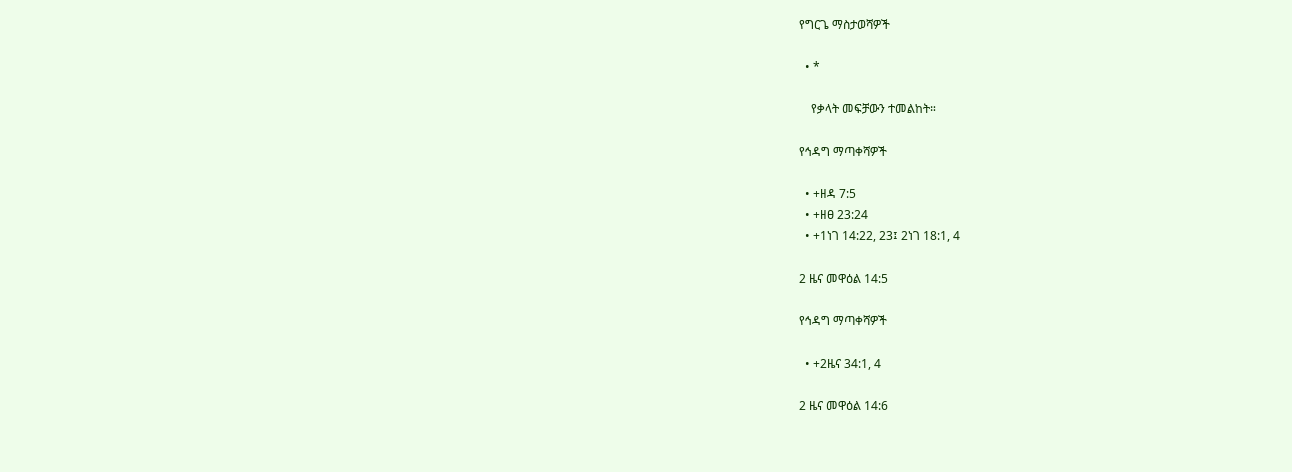የግርጌ ማስታወሻዎች

  • *

    የቃላት መፍቻውን ተመልከት።

የኅዳግ ማጣቀሻዎች

  • +ዘዳ 7:5
  • +ዘፀ 23:24
  • +1ነገ 14:22, 23፤ 2ነገ 18:1, 4

2 ዜና መዋዕል 14:5

የኅዳግ ማጣቀሻዎች

  • +2ዜና 34:1, 4

2 ዜና መዋዕል 14:6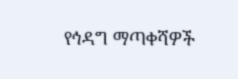የኅዳግ ማጣቀሻዎች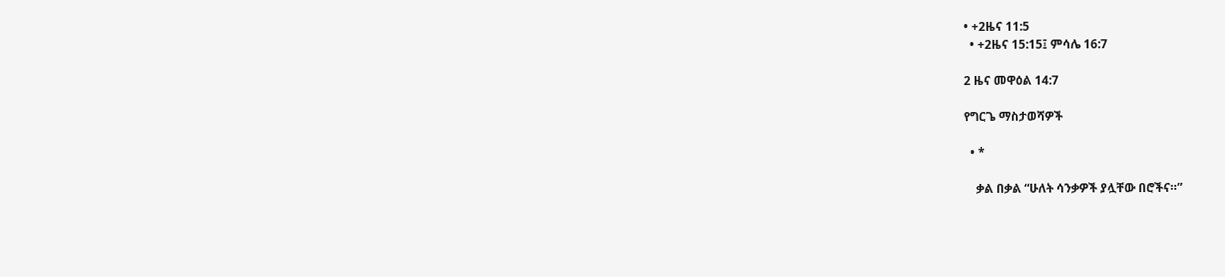• +2ዜና 11:5
  • +2ዜና 15:15፤ ምሳሌ 16:7

2 ዜና መዋዕል 14:7

የግርጌ ማስታወሻዎች

  • *

    ቃል በቃል “ሁለት ሳንቃዎች ያሏቸው በሮችና።”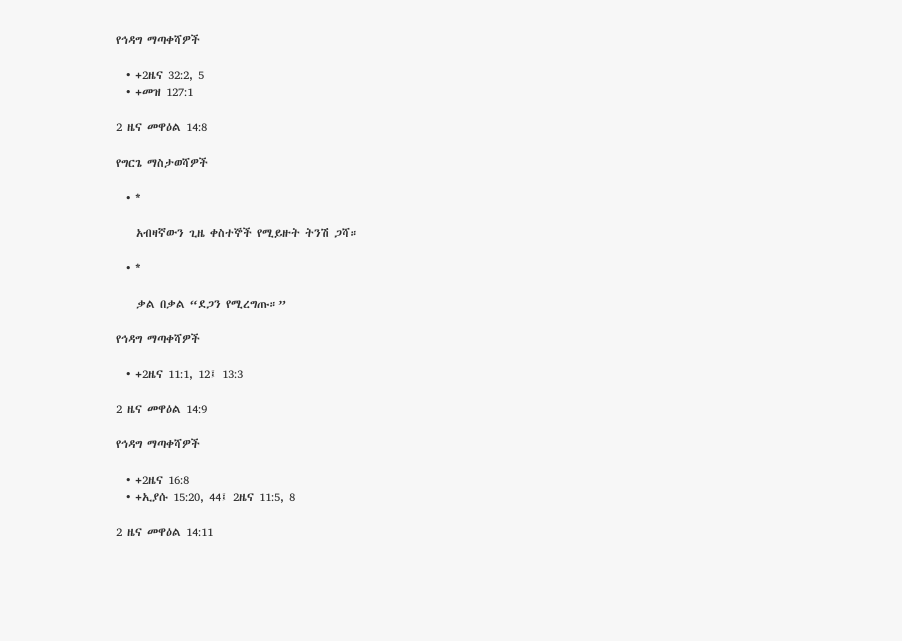የኅዳግ ማጣቀሻዎች

  • +2ዜና 32:2, 5
  • +መዝ 127:1

2 ዜና መዋዕል 14:8

የግርጌ ማስታወሻዎች

  • *

    አብዛኛውን ጊዜ ቀስተኞች የሚይዙት ትንሽ ጋሻ።

  • *

    ቃል በቃል “ደጋን የሚረግጡ።”

የኅዳግ ማጣቀሻዎች

  • +2ዜና 11:1, 12፤ 13:3

2 ዜና መዋዕል 14:9

የኅዳግ ማጣቀሻዎች

  • +2ዜና 16:8
  • +ኢያሱ 15:20, 44፤ 2ዜና 11:5, 8

2 ዜና መዋዕል 14:11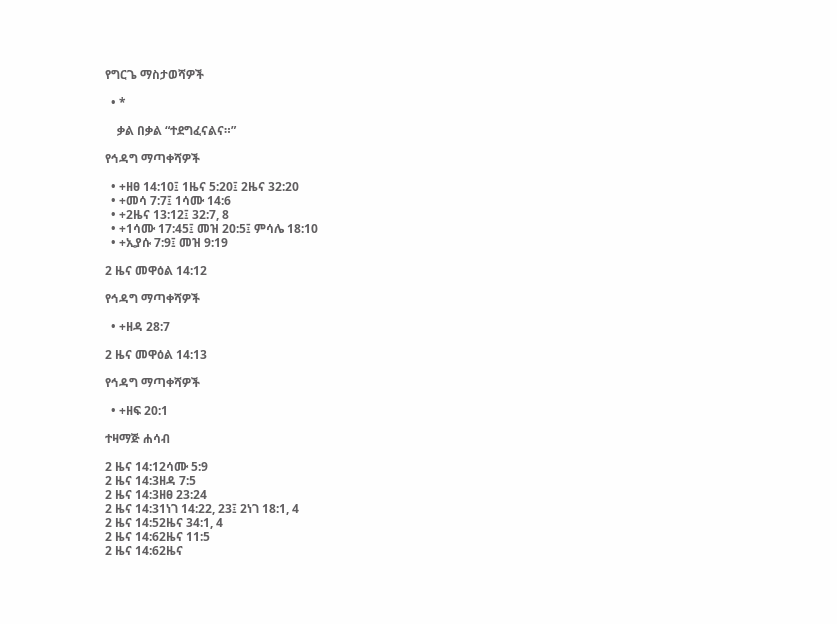የግርጌ ማስታወሻዎች

  • *

    ቃል በቃል “ተደግፈናልና።”

የኅዳግ ማጣቀሻዎች

  • +ዘፀ 14:10፤ 1ዜና 5:20፤ 2ዜና 32:20
  • +መሳ 7:7፤ 1ሳሙ 14:6
  • +2ዜና 13:12፤ 32:7, 8
  • +1ሳሙ 17:45፤ መዝ 20:5፤ ምሳሌ 18:10
  • +ኢያሱ 7:9፤ መዝ 9:19

2 ዜና መዋዕል 14:12

የኅዳግ ማጣቀሻዎች

  • +ዘዳ 28:7

2 ዜና መዋዕል 14:13

የኅዳግ ማጣቀሻዎች

  • +ዘፍ 20:1

ተዛማጅ ሐሳብ

2 ዜና 14:12ሳሙ 5:9
2 ዜና 14:3ዘዳ 7:5
2 ዜና 14:3ዘፀ 23:24
2 ዜና 14:31ነገ 14:22, 23፤ 2ነገ 18:1, 4
2 ዜና 14:52ዜና 34:1, 4
2 ዜና 14:62ዜና 11:5
2 ዜና 14:62ዜና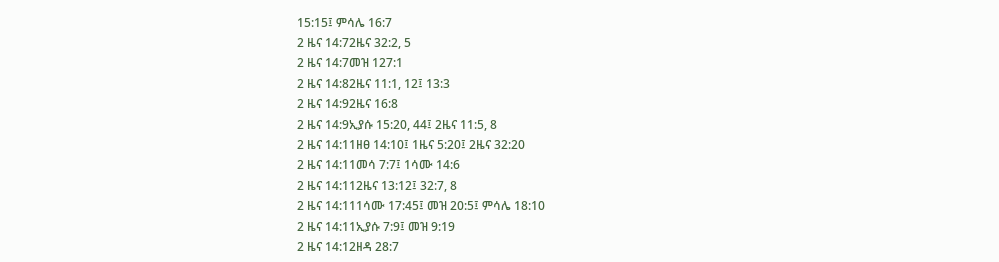15:15፤ ምሳሌ 16:7
2 ዜና 14:72ዜና 32:2, 5
2 ዜና 14:7መዝ 127:1
2 ዜና 14:82ዜና 11:1, 12፤ 13:3
2 ዜና 14:92ዜና 16:8
2 ዜና 14:9ኢያሱ 15:20, 44፤ 2ዜና 11:5, 8
2 ዜና 14:11ዘፀ 14:10፤ 1ዜና 5:20፤ 2ዜና 32:20
2 ዜና 14:11መሳ 7:7፤ 1ሳሙ 14:6
2 ዜና 14:112ዜና 13:12፤ 32:7, 8
2 ዜና 14:111ሳሙ 17:45፤ መዝ 20:5፤ ምሳሌ 18:10
2 ዜና 14:11ኢያሱ 7:9፤ መዝ 9:19
2 ዜና 14:12ዘዳ 28:7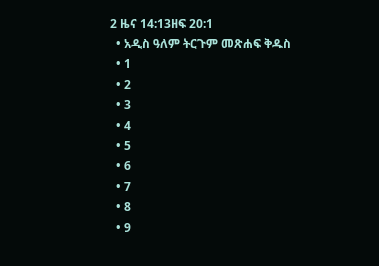2 ዜና 14:13ዘፍ 20:1
  • አዲስ ዓለም ትርጉም መጽሐፍ ቅዱስ
  • 1
  • 2
  • 3
  • 4
  • 5
  • 6
  • 7
  • 8
  • 9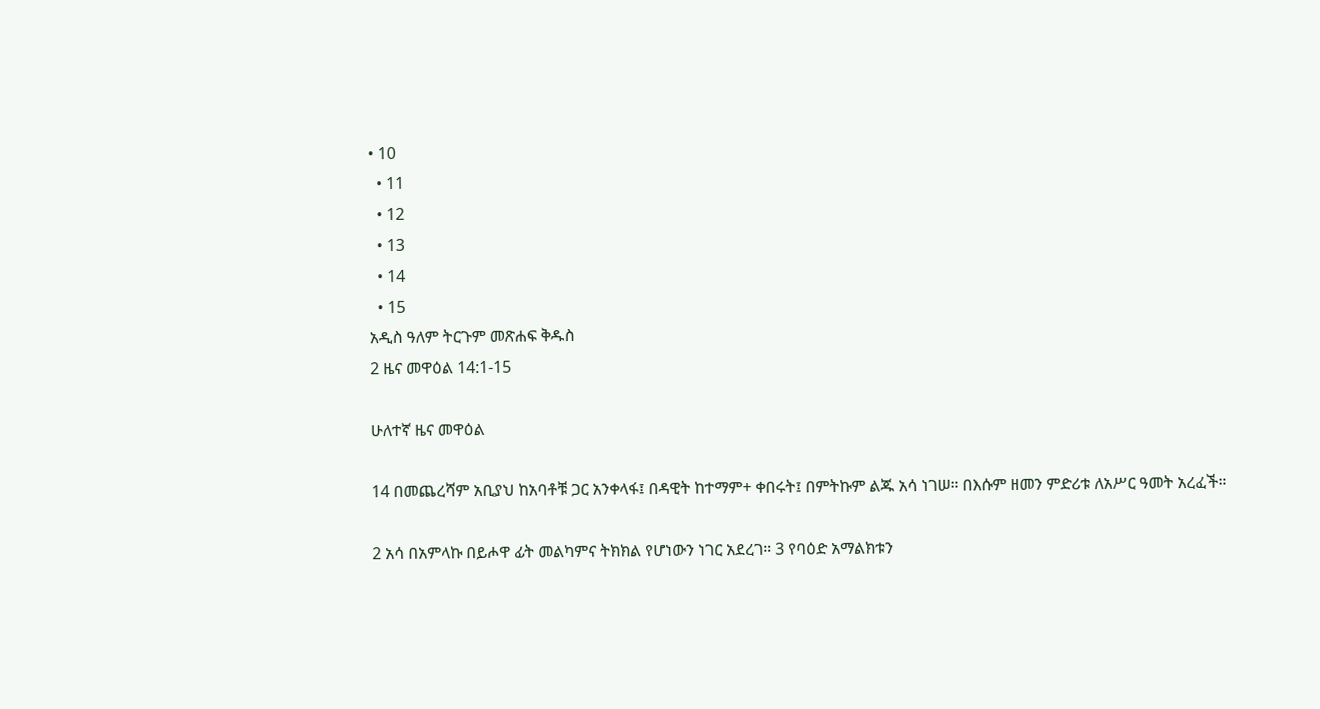• 10
  • 11
  • 12
  • 13
  • 14
  • 15
አዲስ ዓለም ትርጉም መጽሐፍ ቅዱስ
2 ዜና መዋዕል 14:1-15

ሁለተኛ ዜና መዋዕል

14 በመጨረሻም አቢያህ ከአባቶቹ ጋር አንቀላፋ፤ በዳዊት ከተማም+ ቀበሩት፤ በምትኩም ልጁ አሳ ነገሠ። በእሱም ዘመን ምድሪቱ ለአሥር ዓመት አረፈች።

2 አሳ በአምላኩ በይሖዋ ፊት መልካምና ትክክል የሆነውን ነገር አደረገ። 3 የባዕድ አማልክቱን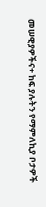መሠዊያዎችና+ ከፍ ያሉትን የማምለኪያ ቦታዎች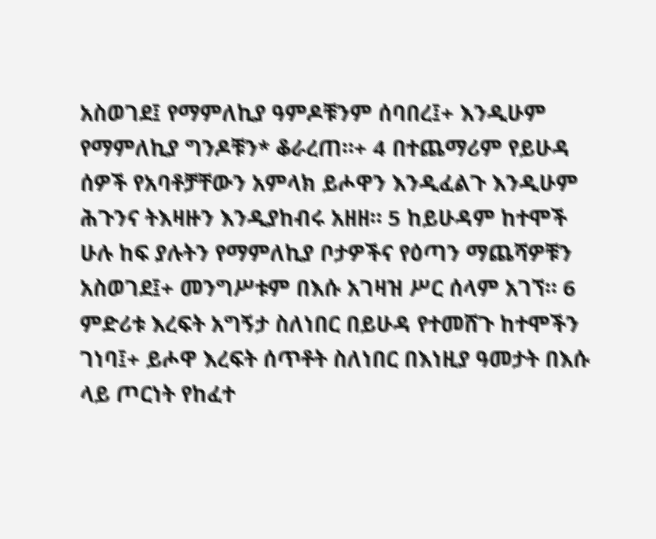አስወገደ፤ የማምለኪያ ዓምዶቹንም ሰባበረ፤+ እንዲሁም የማምለኪያ ግንዶቹን* ቆራረጠ።+ 4 በተጨማሪም የይሁዳ ሰዎች የአባቶቻቸውን አምላክ ይሖዋን እንዲፈልጉ እንዲሁም ሕጉንና ትእዛዙን እንዲያከብሩ አዘዘ። 5 ከይሁዳም ከተሞች ሁሉ ከፍ ያሉትን የማምለኪያ ቦታዎችና የዕጣን ማጨሻዎቹን አስወገደ፤+ መንግሥቱም በእሱ አገዛዝ ሥር ሰላም አገኘ። 6 ምድሪቱ እረፍት አግኝታ ስለነበር በይሁዳ የተመሸጉ ከተሞችን ገነባ፤+ ይሖዋ እረፍት ሰጥቶት ስለነበር በእነዚያ ዓመታት በእሱ ላይ ጦርነት የከፈተ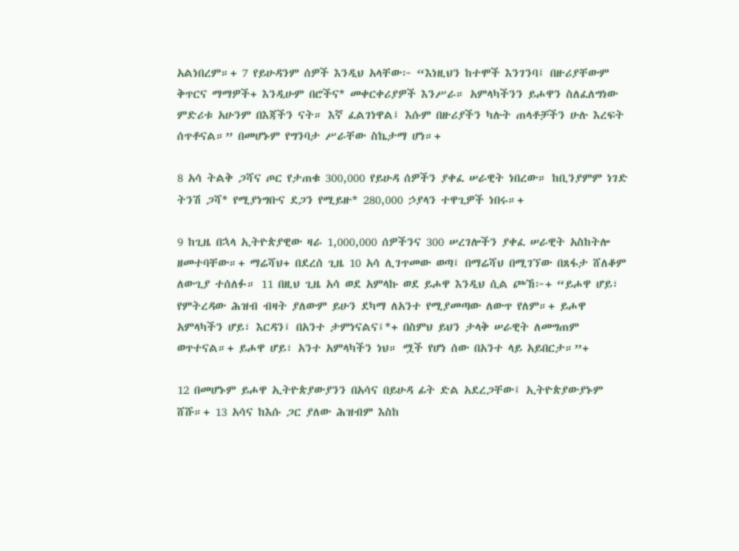አልነበረም።+ 7 የይሁዳንም ሰዎች እንዲህ አላቸው፦ “እነዚህን ከተሞች እንገንባ፤ በዙሪያቸውም ቅጥርና ማማዎች+ እንዲሁም በሮችና* መቀርቀሪያዎች እንሥራ። አምላካችንን ይሖዋን ስለፈለግነው ምድሪቱ አሁንም በእጃችን ናት። እኛ ፈልገነዋል፤ እሱም በዙሪያችን ካሉት ጠላቶቻችን ሁሉ እረፍት ሰጥቶናል።” በመሆኑም የግንባታ ሥራቸው ስኬታማ ሆነ።+

8 አሳ ትልቅ ጋሻና ጦር የታጠቁ 300,000 የይሁዳ ሰዎችን ያቀፈ ሠራዊት ነበረው። ከቢንያምም ነገድ ትንሽ ጋሻ* የሚያነግቡና ደጋን የሚይዙ* 280,000 ኃያላን ተዋጊዎች ነበሩ።+

9 ከጊዜ በኋላ ኢትዮጵያዊው ዛራ 1,000,000 ሰዎችንና 300 ሠረገሎችን ያቀፈ ሠራዊት አስከትሎ ዘመተባቸው።+ ማሬሻህ+ በደረሰ ጊዜ 10 አሳ ሊገጥመው ወጣ፤ በማሬሻህ በሚገኘው በጸፋታ ሸለቆም ለውጊያ ተሰለፉ። 11 በዚህ ጊዜ አሳ ወደ አምላኩ ወደ ይሖዋ እንዲህ ሲል ጮኸ፦+ “ይሖዋ ሆይ፣ የምትረዳው ሕዝብ ብዛት ያለውም ይሁን ደካማ ለአንተ የሚያመጣው ለውጥ የለም።+ ይሖዋ አምላካችን ሆይ፣ እርዳን፤ በአንተ ታምነናልና፤*+ በስምህ ይህን ታላቅ ሠራዊት ለመግጠም ወጥተናል።+ ይሖዋ ሆይ፣ አንተ አምላካችን ነህ። ሟች የሆነ ሰው በአንተ ላይ አይበርታ።”+

12 በመሆኑም ይሖዋ ኢትዮጵያውያንን በአሳና በይሁዳ ፊት ድል አደረጋቸው፤ ኢትዮጵያውያኑም ሸሹ።+ 13 አሳና ከእሱ ጋር ያለው ሕዝብም እስከ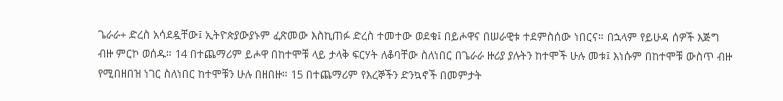ጌራራ+ ድረስ አሳደዷቸው፤ ኢትዮጵያውያኑም ፈጽመው እስኪጠፉ ድረስ ተመተው ወደቁ፤ በይሖዋና በሠራዊቱ ተደምስሰው ነበርና። በኋላም የይሁዳ ሰዎች እጅግ ብዙ ምርኮ ወሰዱ። 14 በተጨማሪም ይሖዋ በከተሞቹ ላይ ታላቅ ፍርሃት ለቆባቸው ስለነበር በጌራራ ዙሪያ ያሉትን ከተሞች ሁሉ መቱ፤ እነሱም በከተሞቹ ውስጥ ብዙ የሚበዘበዝ ነገር ስለነበር ከተሞቹን ሁሉ በዘበዙ። 15 በተጨማሪም የእረኞችን ድንኳኖች በመምታት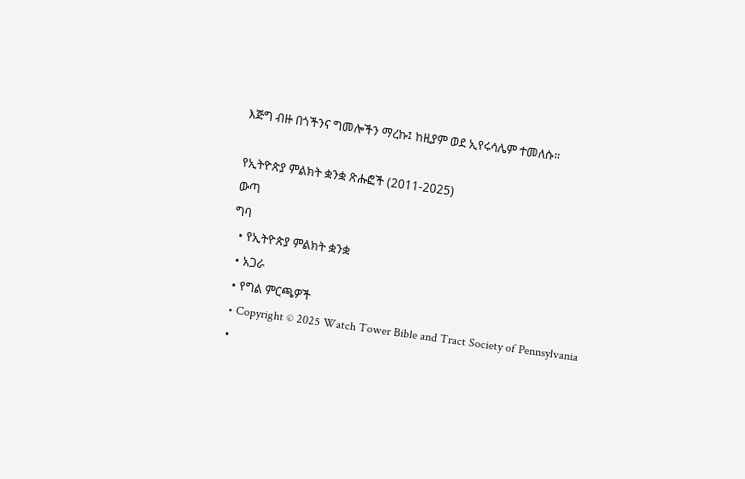እጅግ ብዙ በጎችንና ግመሎችን ማረኩ፤ ከዚያም ወደ ኢየሩሳሌም ተመለሱ።

የኢትዮጵያ ምልክት ቋንቋ ጽሑፎች (2011-2025)
ውጣ
ግባ
  • የኢትዮጵያ ምልክት ቋንቋ
  • አጋራ
  • የግል ምርጫዎች
  • Copyright © 2025 Watch Tower Bible and Tract Society of Pennsylvania
  •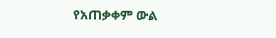የአጠቃቀም ውል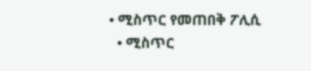• ሚስጥር የመጠበቅ ፖሊሲ
  • ሚስጥር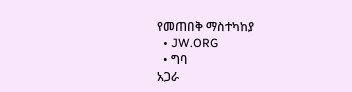የመጠበቅ ማስተካከያ
  • JW.ORG
  • ግባ
አጋራ